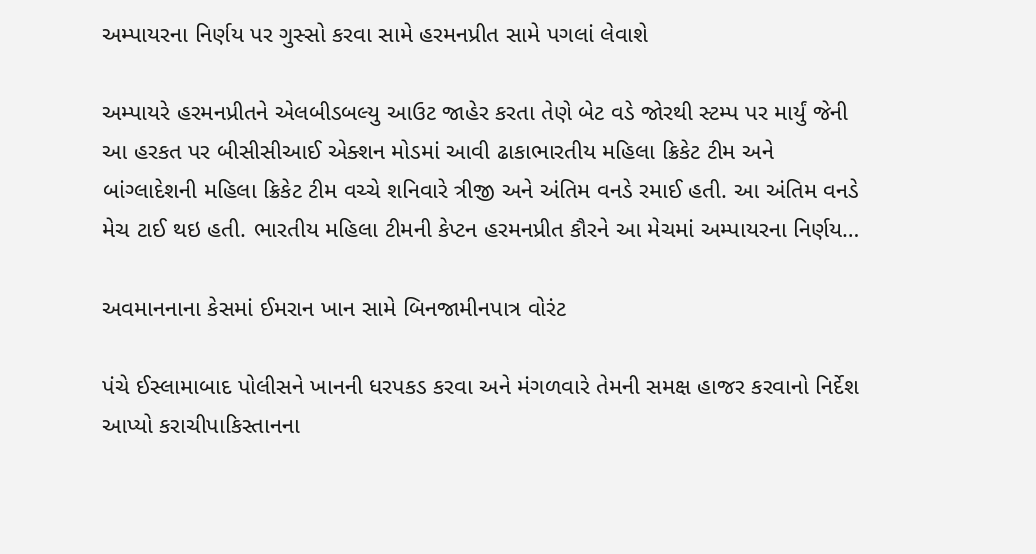અમ્પાયરના નિર્ણય પર ગુસ્સો કરવા સામે હરમનપ્રીત સામે પગલાં લેવાશે

અમ્પાયરે હરમનપ્રીતને એલબીડબલ્યુ આઉટ જાહેર કરતા તેણે બેટ વડે જોરથી સ્ટમ્પ પર માર્યું જેની આ હરકત પર બીસીસીઆઈ એક્શન મોડમાં આવી ઢાકાભારતીય મહિલા ક્રિકેટ ટીમ અને બાંગ્લાદેશની મહિલા ક્રિકેટ ટીમ વચ્ચે શનિવારે ત્રીજી અને અંતિમ વનડે રમાઈ હતી. આ અંતિમ વનડે મેચ ટાઈ થઇ હતી. ભારતીય મહિલા ટીમની કેપ્ટન હરમનપ્રીત કૌરને આ મેચમાં અમ્પાયરના નિર્ણય…

અવમાનનાના કેસમાં ઈમરાન ખાન સામે બિનજામીનપાત્ર વોરંટ

પંચે ઈસ્લામાબાદ પોલીસને ખાનની ધરપકડ કરવા અને મંગળવારે તેમની સમક્ષ હાજર કરવાનો નિર્દેશ આપ્યો કરાચીપાકિસ્તાનના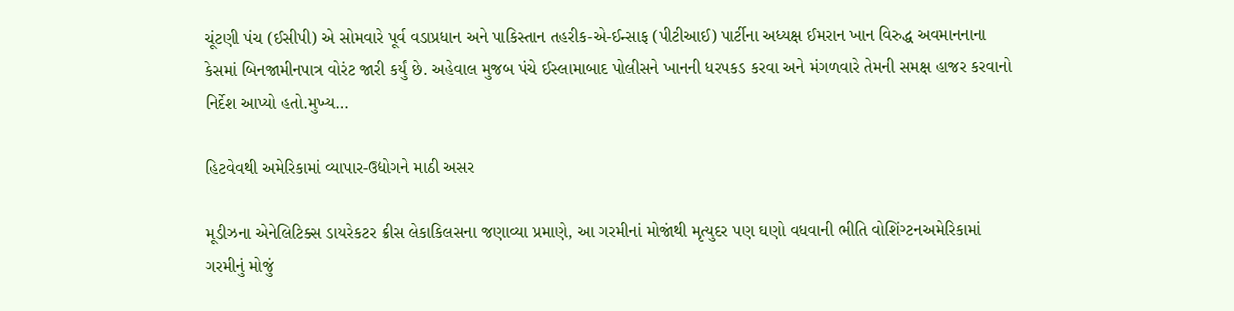ચૂંટણી પંચ (ઈસીપી) એ સોમવારે પૂર્વ વડાપ્રધાન અને પાકિસ્તાન તહરીક-એ-ઈન્સાફ (પીટીઆઈ) પાર્ટીના અધ્યક્ષ ઈમરાન ખાન વિરુદ્ધ અવમાનનાના કેસમાં બિનજામીનપાત્ર વોરંટ જારી કર્યું છે. અહેવાલ મુજબ પંચે ઈસ્લામાબાદ પોલીસને ખાનની ધરપકડ કરવા અને મંગળવારે તેમની સમક્ષ હાજર કરવાનો નિર્દેશ આપ્યો હતો.મુખ્ય…

હિટવેવથી અમેરિકામાં વ્યાપાર-ઉદ્યોગને માઠી અસર

મૂડીઝના એનેલિટિક્સ ડાયરેકટર ક્રીસ લેકાકિલસના જણાવ્યા પ્રમાણે, આ ગરમીનાં મોજાંથી મૃત્યુદર પણ ઘણો વધવાની ભીતિ વોશિંગ્ટનઅમેરિકામાં ગરમીનું મોજું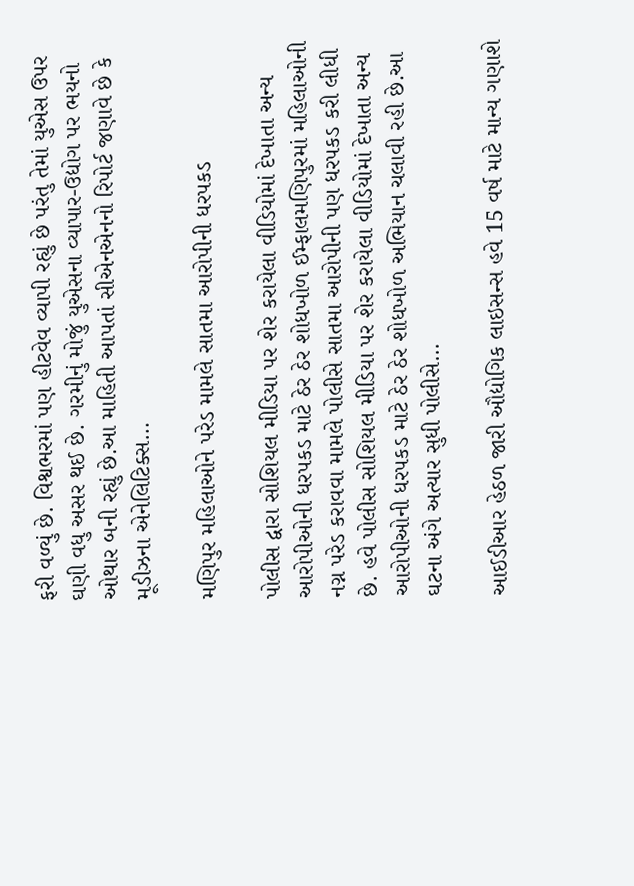ફરી વળ્યું છે. વિશ્વભરમાં પણ હીટવેવ વ્યાપી રહ્યું છે પરંતુ તેમાં યુએસ ઉપર ઘણી વધુ અસર થઈ છે. ગરમીનું મોજું યુએસના વ્યાપાર-ઉદ્યોગ પર ભયનો ઓથાર બની રહ્યું છે.આ માહિતી આપતાં સીએનએનનો રિપોર્ટ જણાવે છે કે મૂડીઝના એનેલિટિક્સ…

મણિપુર મહિલાઓને પરેડ મામલે સાતમા આરોપીની ધરપકડ

પોલીસ દ્વારા સોશિયલ મીડિયા પર શેર કરાયેલા વીડિયોમાં દેખાતા અન્ય આરોપીઓની ધરપકડ માટે ઠેર ઠેર શોધખોળ ઈમ્ફાલમણિપુરમાં મહિલાઓની નગ્ન પરેડ કરાવવા મામલે પોલીસે સાતમા આરોપીની પણ ધરપકડ કરી લીધી છે. હવે પોલીસ સોશિયલ મીડિયા પર શેર કરાયેલા વીડિયોમાં દેખાતા અન્ય આરોપીઓની ધરપકડ માટે ઠેર ઠેર શોધખોળ અભિયાન ચલાવી રહી છે.આ ઘટના અંગે અત્યાર સુધી પોલીસે…

આઈડીઆર હેઠળ જારી ઔદ્યોગિક લાઇસન્સ હવે 15 વર્ષ માટે માન્ય ગણાશે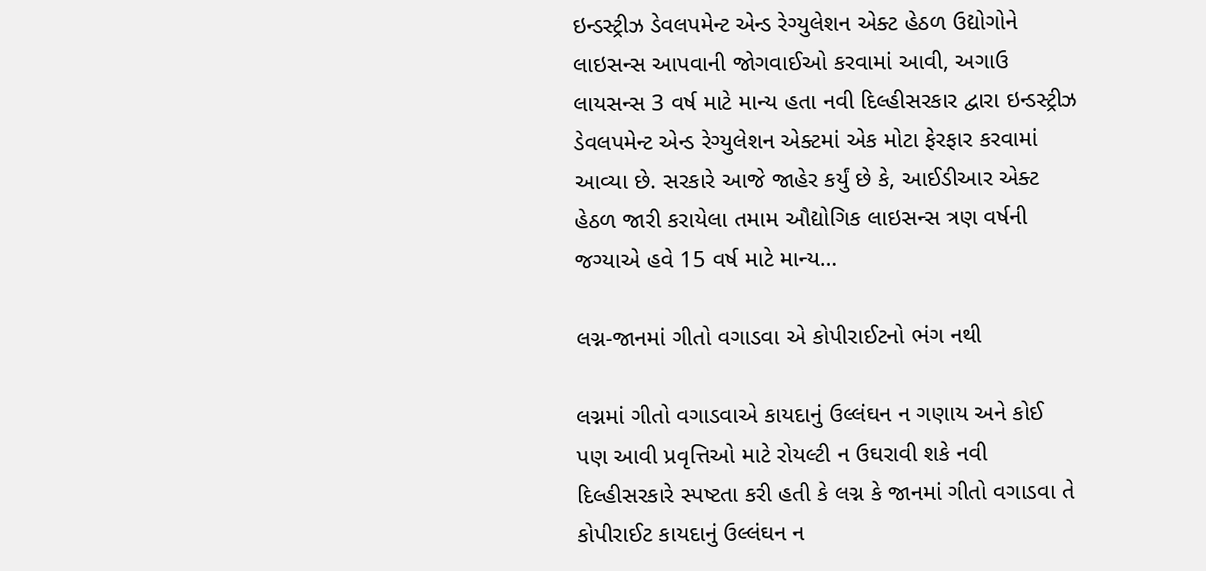ઇન્ડસ્ટ્રીઝ ડેવલપમેન્ટ એન્ડ રેગ્યુલેશન એક્ટ હેઠળ ઉદ્યોગોને લાઇસન્સ આપવાની જોગવાઈઓ કરવામાં આવી, અગાઉ લાયસન્સ 3 વર્ષ માટે માન્ય હતા નવી દિલ્હીસરકાર દ્વારા ઇન્ડસ્ટ્રીઝ ડેવલપમેન્ટ એન્ડ રેગ્યુલેશન એક્ટમાં એક મોટા ફેરફાર કરવામાં આવ્યા છે. સરકારે આજે જાહેર કર્યું છે કે, આઈડીઆર એક્ટ હેઠળ જારી કરાયેલા તમામ ઔદ્યોગિક લાઇસન્સ ત્રણ વર્ષની જગ્યાએ હવે 15 વર્ષ માટે માન્ય…

લગ્ન-જાનમાં ગીતો વગાડવા એ કોપીરાઈટનો ભંગ નથી

લગ્નમાં ગીતો વગાડવાએ કાયદાનું ઉલ્લંઘન ન ગણાય અને કોઈ પણ આવી પ્રવૃત્તિઓ માટે રોયલ્ટી ન ઉઘરાવી શકે નવી દિલ્હીસરકારે સ્પષ્ટતા કરી હતી કે લગ્ન કે જાનમાં ગીતો વગાડવા તે કોપીરાઈટ કાયદાનું ઉલ્લંઘન ન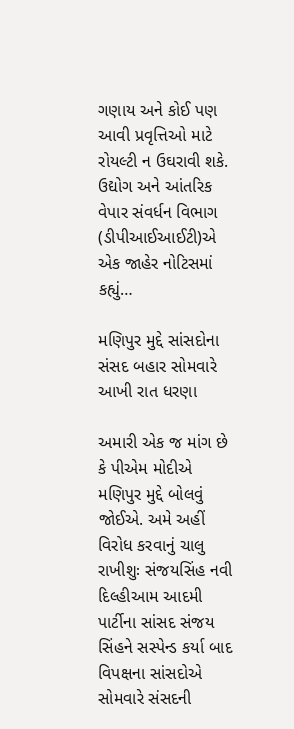ગણાય અને કોઈ પણ આવી પ્રવૃત્તિઓ માટે રોયલ્ટી ન ઉઘરાવી શકે. ઉદ્યોગ અને આંતરિક વેપાર સંવર્ધન વિભાગ (ડીપીઆઈઆઈટી)એ એક જાહેર નોટિસમાં કહ્યું…

મણિપુર મુદ્દે સાંસદોના સંસદ બહાર સોમવારે આખી રાત ધરણા

અમારી એક જ માંગ છે કે પીએમ મોદીએ મણિપુર મુદ્દે બોલવું જોઈએ. અમે અહીં વિરોધ કરવાનું ચાલુ રાખીશુઃ સંજયસિંહ નવી દિલ્હીઆમ આદમી પાર્ટીના સાંસદ સંજય સિંહને સસ્પેન્ડ કર્યા બાદ વિપક્ષના સાંસદોએ સોમવારે સંસદની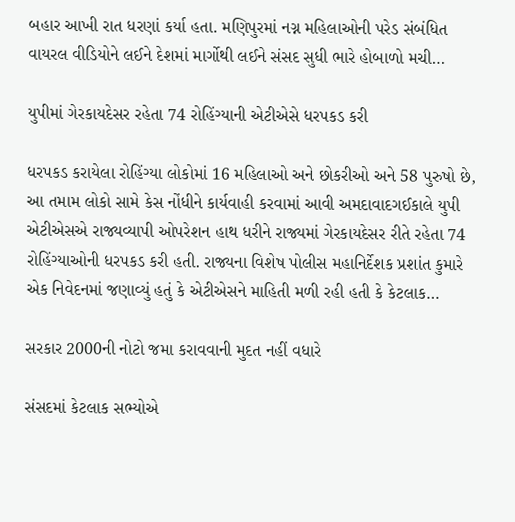બહાર આખી રાત ધરણાં કર્યા હતા. મણિપુરમાં નગ્ન મહિલાઓની પરેડ સંબંધિત વાયરલ વીડિયોને લઈને દેશમાં માર્ગોથી લઈને સંસદ સુધી ભારે હોબાળો મચી…

યુપીમાં ગેરકાયદેસર રહેતા 74 રોહિંગ્યાની એટીએસે ધરપકડ કરી

ધરપકડ કરાયેલા રોહિંગ્યા લોકોમાં 16 મહિલાઓ અને છોકરીઓ અને 58 પુરુષો છે, આ તમામ લોકો સામે કેસ નોંધીને કાર્યવાહી કરવામાં આવી અમદાવાદગઈકાલે યુપી એટીએસએ રાજ્યવ્યાપી ઓપરેશન હાથ ધરીને રાજ્યમાં ગેરકાયદેસર રીતે રહેતા 74 રોહિંગ્યાઓની ધરપકડ કરી હતી. રાજ્યના વિશેષ પોલીસ મહાનિર્દેશક પ્રશાંત કુમારે એક નિવેદનમાં જણાવ્યું હતું કે એટીએસને માહિતી મળી રહી હતી કે કેટલાક…

સરકાર 2000ની નોટો જમા કરાવવાની મુદત નહીં વધારે

સંસદમાં કેટલાક સભ્યોએ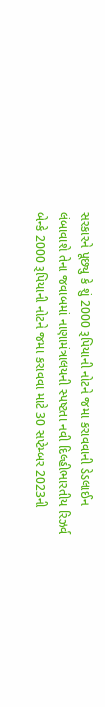સરકારને પૂછ્યુ કે શું 2000 રૂપિયાની નોટને જમા કરાવવાની ડેડલાઈન લંબાવાશે તેના જવાબમાં નાણામંત્રાલયની સ્પષ્ટતા નવી દિલ્હીભારતીય રિઝર્વ બેન્કે 2000 રૂપિયાની નોટને જમા કરાવવા માટે 30 સપ્ટેમ્બર 2023ની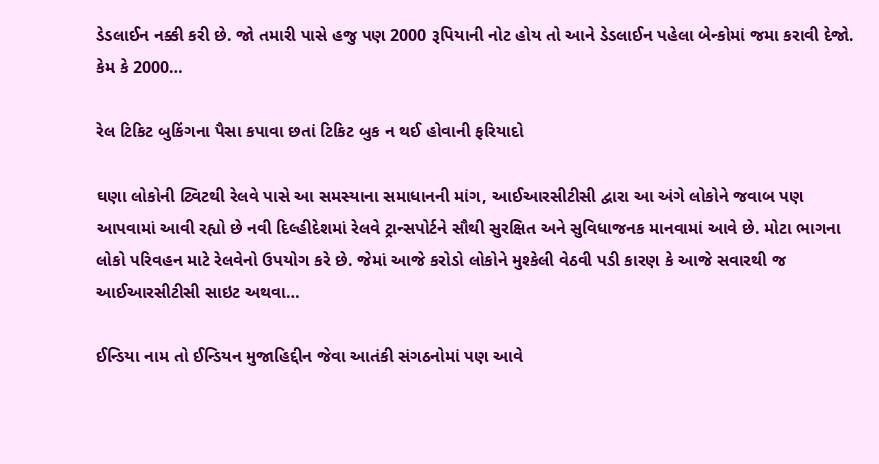ડેડલાઈન નક્કી કરી છે. જો તમારી પાસે હજુ પણ 2000 રૂપિયાની નોટ હોય તો આને ડેડલાઈન પહેલા બેન્કોમાં જમા કરાવી દેજો. કેમ કે 2000…

રેલ ટિકિટ બુકિંગના પૈસા કપાવા છતાં ટિકિટ બુક ન થઈ હોવાની ફરિયાદો

ઘણા લોકોની ટ્વિટથી રેલવે પાસે આ સમસ્યાના સમાધાનની માંગ, આઈઆરસીટીસી દ્વારા આ અંગે લોકોને જવાબ પણ આપવામાં આવી રહ્યો છે નવી દિલ્હીદેશમાં રેલવે ટ્રાન્સપોર્ટને સૌથી સુરક્ષિત અને સુવિધાજનક માનવામાં આવે છે. મોટા ભાગના લોકો પરિવહન માટે રેલવેનો ઉપયોગ કરે છે. જેમાં આજે કરોડો લોકોને મુશ્કેલી વેઠવી પડી કારણ કે આજે સવારથી જ આઈઆરસીટીસી સાઇટ અથવા…

ઈન્ડિયા નામ તો ઈન્ડિયન મુજાહિદ્દીન જેવા આતંકી સંગઠનોમાં પણ આવે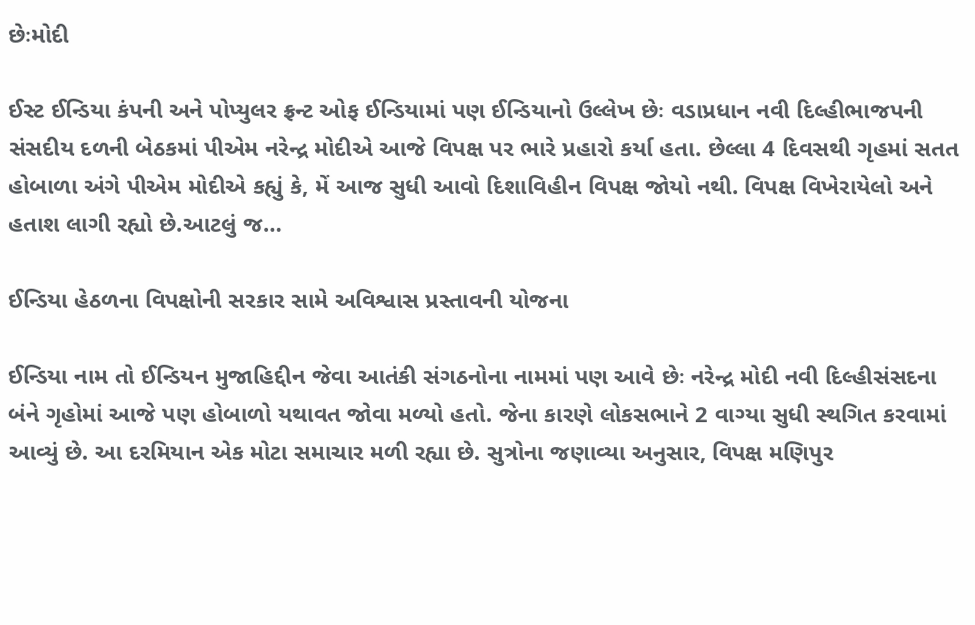છેઃમોદી

ઈસ્ટ ઈન્ડિયા કંપની અને પોપ્યુલર ફ્રન્ટ ઓફ ઈન્ડિયામાં પણ ઈન્ડિયાનો ઉલ્લેખ છેઃ વડાપ્રધાન નવી દિલ્હીભાજપની સંસદીય દળની બેઠકમાં પીએમ નરેન્દ્ર મોદીએ આજે વિપક્ષ પર ભારે પ્રહારો કર્યા હતા. છેલ્લા 4 દિવસથી ગૃહમાં સતત હોબાળા અંગે પીએમ મોદીએ કહ્યું કે, મેં આજ સુધી આવો દિશાવિહીન વિપક્ષ જોયો નથી. વિપક્ષ વિખેરાયેલો અને હતાશ લાગી રહ્યો છે.આટલું જ…

ઈન્ડિયા હેઠળના વિપક્ષોની સરકાર સામે અવિશ્વાસ પ્રસ્તાવની યોજના

ઈન્ડિયા નામ તો ઈન્ડિયન મુજાહિદ્દીન જેવા આતંકી સંગઠનોના નામમાં પણ આવે છેઃ નરેન્દ્ર મોદી નવી દિલ્હીસંસદના બંને ગૃહોમાં આજે પણ હોબાળો યથાવત જોવા મળ્યો હતો. જેના કારણે લોકસભાને 2 વાગ્યા સુધી સ્થગિત કરવામાં આવ્યું છે. આ દરમિયાન એક મોટા સમાચાર મળી રહ્યા છે. સુત્રોના જણાવ્યા અનુસાર, વિપક્ષ મણિપુર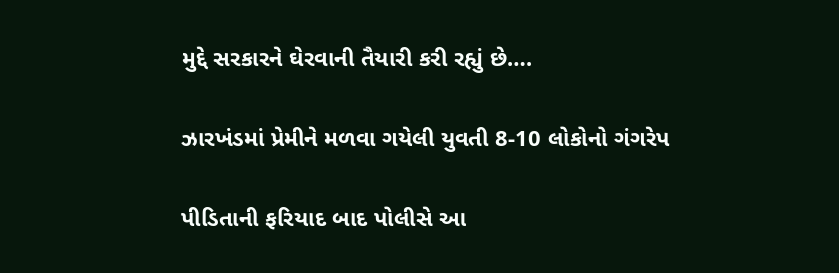મુદ્દે સરકારને ઘેરવાની તૈયારી કરી રહ્યું છે….

ઝારખંડમાં પ્રેમીને મળવા ગયેલી યુવતી 8-10 લોકોનો ગંગરેપ

પીડિતાની ફરિયાદ બાદ પોલીસે આ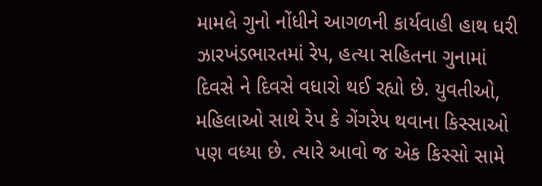મામલે ગુનો નોંધીને આગળની કાર્યવાહી હાથ ધરી ઝારખંડભારતમાં રેપ, હત્યા સહિતના ગુનામાં દિવસે ને દિવસે વધારો થઈ રહ્યો છે. યુવતીઓ, મહિલાઓ સાથે રેપ કે ગેંગરેપ થવાના કિસ્સાઓ પણ વધ્યા છે. ત્યારે આવો જ એક કિસ્સો સામે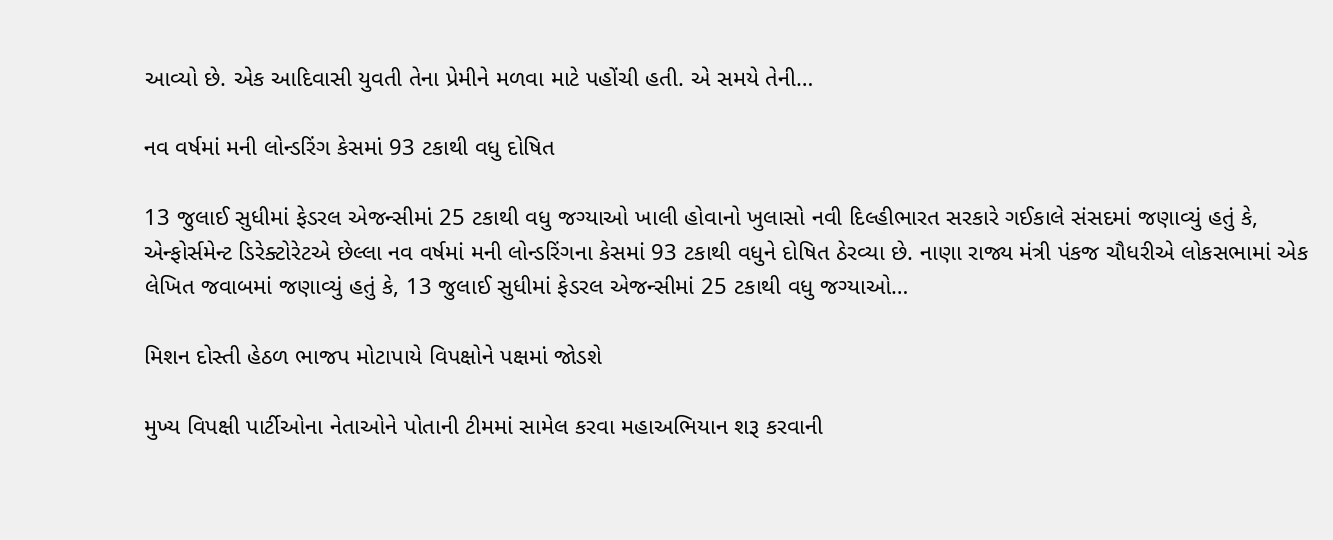આવ્યો છે. એક આદિવાસી યુવતી તેના પ્રેમીને મળવા માટે પહોંચી હતી. એ સમયે તેની…

નવ વર્ષમાં મની લોન્ડરિંગ કેસમાં 93 ટકાથી વધુ દોષિત

13 જુલાઈ સુધીમાં ફેડરલ એજન્સીમાં 25 ટકાથી વધુ જગ્યાઓ ખાલી હોવાનો ખુલાસો નવી દિલ્હીભારત સરકારે ગઈકાલે સંસદમાં જણાવ્યું હતું કે, એન્ફોર્સમેન્ટ ડિરેક્ટોરેટએ છેલ્લા નવ વર્ષમાં મની લોન્ડરિંગના કેસમાં 93 ટકાથી વધુને દોષિત ઠેરવ્યા છે. નાણા રાજ્ય મંત્રી પંકજ ચૌધરીએ લોકસભામાં એક લેખિત જવાબમાં જણાવ્યું હતું કે, 13 જુલાઈ સુધીમાં ફેડરલ એજન્સીમાં 25 ટકાથી વધુ જગ્યાઓ…

મિશન દોસ્તી હેઠળ ભાજપ મોટાપાયે વિપક્ષોને પક્ષમાં જોડશે

મુખ્ય વિપક્ષી પાર્ટીઓના નેતાઓને પોતાની ટીમમાં સામેલ કરવા મહાઅભિયાન શરૂ કરવાની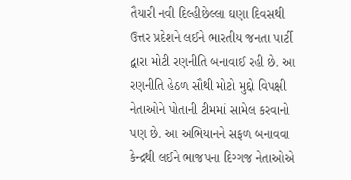તૈયારી નવી દિલ્હીછેલ્લા ઘણા દિવસથી ઉત્તર પ્રદેશને લઈને ભારતીય જનતા પાર્ટી દ્વારા મોટી રણનીતિ બનાવાઈ રહી છે. આ રણનીતિ હેઠળ સૌથી મોટો મુદ્દો વિપક્ષી નેતાઓને પોતાની ટીમમાં સામેલ કરવાનો પણ છે. આ અભિયાનને સફળ બનાવવા કેન્દ્રથી લઈને ભાજપના દિગ્ગજ નેતાઓએ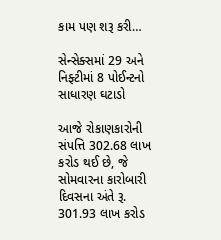કામ પણ શરૂ કરી…

સેન્સેક્સમાં 29 અને નિફ્ટીમાં 8 પોઈન્ટનો સાધારણ ઘટાડો

આજે રોકાણકારોની સંપત્તિ 302.68 લાખ કરોડ થઈ છે, જે સોમવારના કારોબારી દિવસના અંતે રૂ. 301.93 લાખ કરોડ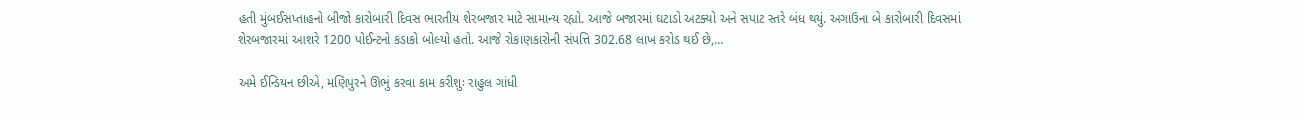હતી મુંબઈસપ્તાહનો બીજો કારોબારી દિવસ ભારતીય શેરબજાર માટે સામાન્ય રહ્યો. આજે બજારમાં ઘટાડો અટક્યો અને સપાટ સ્તરે બંધ થયું. અગાઉના બે કારોબારી દિવસમાં શેરબજારમાં આશરે 1200 પોઈન્ટનો કડાકો બોલ્યો હતો. આજે રોકાણકારોની સંપત્તિ 302.68 લાખ કરોડ થઈ છે,…

અમે ઈન્ડિયન છીએ, મણિપુરને ઊભું કરવા કામ કરીશુઃ રાહુલ ગાંધી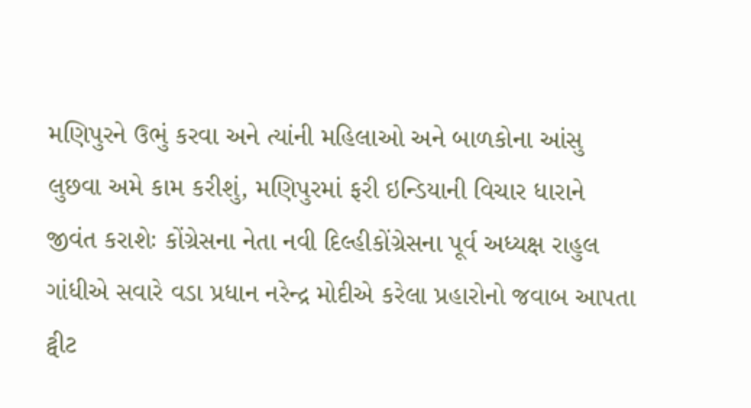મણિપુરને ઉભું કરવા અને ત્યાંની મહિલાઓ અને બાળકોના આંસુ લુછવા અમે કામ કરીશું, મણિપુરમાં ફરી ઇન્ડિયાની વિચાર ધારાને જીવંત કરાશેઃ કોંગ્રેસના નેતા નવી દિલ્હીકોંગ્રેસના પૂર્વ અધ્યક્ષ રાહુલ ગાંધીએ સવારે વડા પ્રધાન નરેન્દ્ર મોદીએ કરેલા પ્રહારોનો જવાબ આપતા ટ્વીટ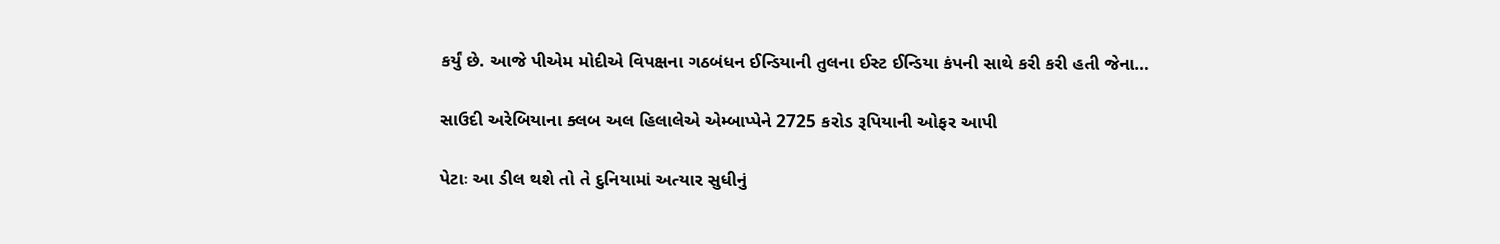કર્યું છે. આજે પીએમ મોદીએ વિપક્ષના ગઠબંધન ઈન્ડિયાની તુલના ઈસ્ટ ઈન્ડિયા કંપની સાથે કરી કરી હતી જેના…

સાઉદી અરેબિયાના ક્લબ અલ હિલાલેએ એમ્બાપ્પેને 2725 કરોડ રૂપિયાની ઓફર આપી

પેટાઃ આ ડીલ થશે તો તે દુનિયામાં અત્યાર સુધીનું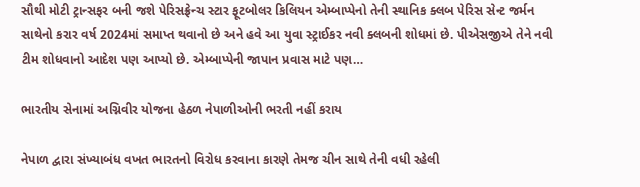સૌથી મોટી ટ્રાન્સફર બની જશે પેરિસફ્રેન્ચ સ્ટાર ફૂટબોલર કિલિયન એમ્બાપ્પેનો તેની સ્થાનિક ક્લબ પેરિસ સેન્ટ જર્મન સાથેનો કરાર વર્ષ 2024માં સમાપ્ત થવાનો છે અને હવે આ યુવા સ્ટ્રાઈકર નવી ક્લબની શોધમાં છે. પીએસજીએ તેને નવી ટીમ શોધવાનો આદેશ પણ આપ્યો છે. એમ્બાપ્પેની જાપાન પ્રવાસ માટે પણ…

ભારતીય સેનામાં અગ્નિવીર યોજના હેઠળ નેપાળીઓની ભરતી નહીં કરાય

નેપાળ દ્વારા સંખ્યાબંધ વખત ભારતનો વિરોધ કરવાના કારણે તેમજ ચીન સાથે તેની વધી રહેલી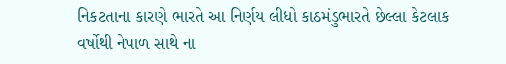નિકટતાના કારણે ભારતે આ નિર્ણય લીધો કાઠમંડુભારતે છેલ્લા કેટલાક વર્ષોથી નેપાળ સાથે ના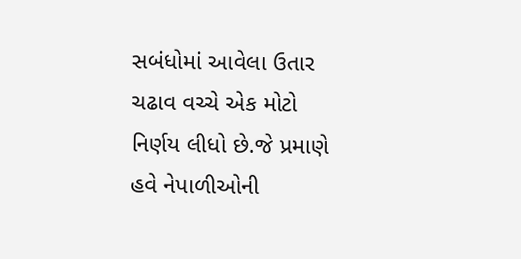સબંધોમાં આવેલા ઉતાર ચઢાવ વચ્ચે એક મોટો નિર્ણય લીધો છે.જે પ્રમાણે હવે નેપાળીઓની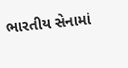ભારતીય સેનામાં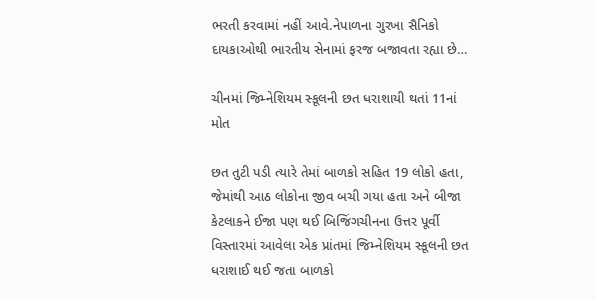ભરતી કરવામાં નહીં આવે.નેપાળના ગુરખા સૈનિકો દાયકાઓથી ભારતીય સેનામાં ફરજ બજાવતા રહ્યા છે…

ચીનમાં જિમ્નેશિયમ સ્કૂલની છત ધરાશાયી થતાં 11નાં મોત

છત તુટી પડી ત્યારે તેમાં બાળકો સહિત 19 લોકો હતા, જેમાંથી આઠ લોકોના જીવ બચી ગયા હતા અને બીજા કેટલાકને ઈજા પણ થઈ બિજિંગચીનના ઉત્તર પૂર્વી વિસ્તારમાં આવેલા એક પ્રાંતમાં જિમ્નેશિયમ સ્કૂલની છત ધરાશાઈ થઈ જતા બાળકો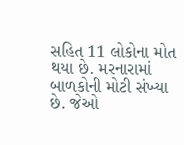સહિત 11 લોકોના મોત થયા છે. મરનારામાં બાળકોની મોટી સંખ્યા છે. જેઓ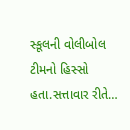સ્કૂલની વોલીબોલ ટીમનો હિસ્સો હતા.સત્તાવાર રીતે…